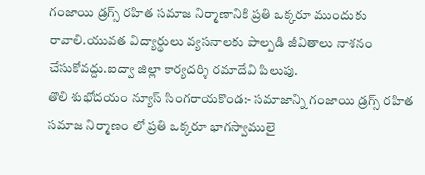గంజాయి డ్రగ్స్ రహిత సమాజ నిర్మాణానికి ప్రతి ఒక్కరూ ముందుకు రావాలి.యువత విద్యార్థులు వ్యసనాలకు పాల్పడి జీవితాలు నాశనం చేసుకోవద్దు.ఐద్వా జిల్లా కార్యదర్శి రమాదేవి పిలుపు.
తొలి శుభోదయం న్యూస్ సింగరాయకొండ:- సమాజాన్ని గంజాయి డ్రగ్స్ రహిత సమాజ నిర్మాణం లో ప్రతి ఒక్కరూ భాగస్వాములై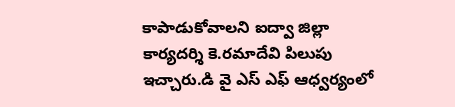కాపాడుకోవాలని ఐద్వా జిల్లా కార్యదర్శి కె.రమాదేవి పిలుపు ఇచ్చారు.డి వై ఎస్ ఎఫ్ ఆధ్వర్యంలో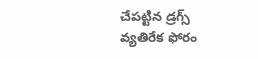చేపట్టిన డ్రగ్స్ వ్యతిరేక ఫోరం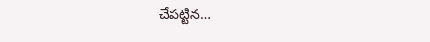చేపట్టిన…